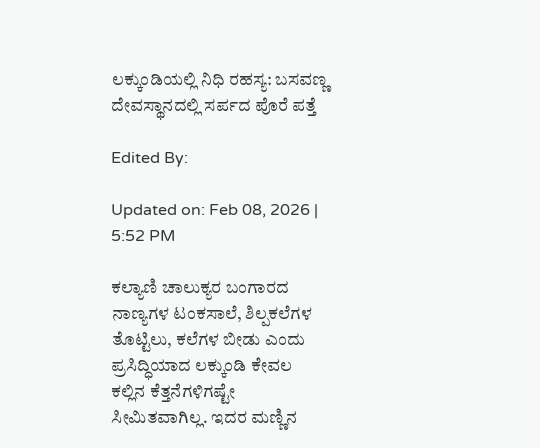ಲಕ್ಕುಂಡಿಯಲ್ಲಿ ನಿಧಿ ರಹಸ್ಯ: ಬಸವಣ್ಣ ದೇವಸ್ಥಾನದಲ್ಲಿ ಸರ್ಪದ ಪೊರೆ ಪತ್ತೆ

Edited By:

Updated on: Feb 08, 2026 | 5:52 PM

ಕಲ್ಯಾಣಿ ಚಾಲುಕ್ಯರ ಬಂಗಾರದ ನಾಣ್ಯಗಳ ಟಂಕಸಾಲೆ, ಶಿಲ್ಪಕಲೆಗಳ ತೊಟ್ಟಿಲು, ಕಲೆಗಳ ಬೀಡು ಎಂದು ಪ್ರಸಿದ್ಧಿಯಾದ ಲಕ್ಕುಂಡಿ ಕೇವಲ ಕಲ್ಲಿನ ಕೆತ್ತನೆಗಳಿಗಷ್ಟೇ ಸೀಮಿತವಾಗಿಲ್ಲ. ಇದರ ಮಣ್ಣಿನ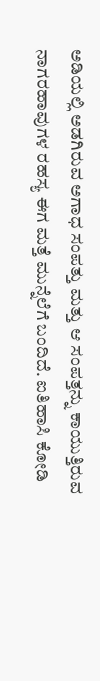ಅಡಿಯಲ್ಲಿ ಅಡಗಿರುವ ಅಗಾಧ ಸಂಪತ್ತು ಮತ್ತು ಆ ಸಂಪತ್ತನ್ನು ಕಾಯುತ್ತಿರುವ ನಾಗರಹಾವುಗಳ ರಹಸ್ಯ ಈಗ ಮತ್ತೆ ಮುನ್ನೆಲೆಗೆ ಬಂದಿದೆ. ಐತಿಹಾಸಿ ಕೋಡಿ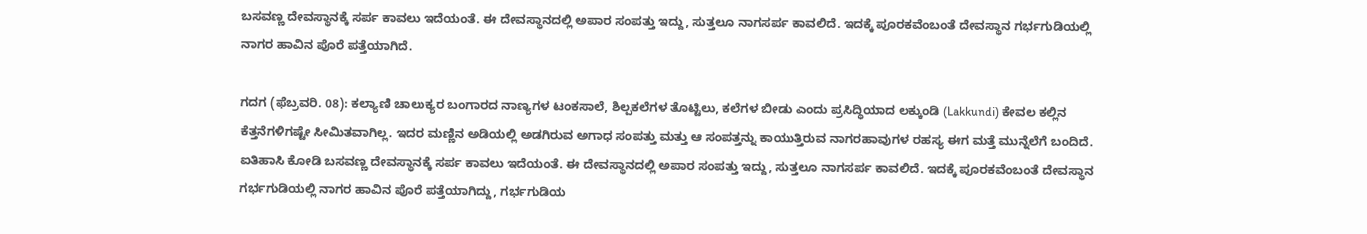ಬಸವಣ್ಣ ದೇವಸ್ಥಾನಕ್ಕೆ ಸರ್ಪ ಕಾವಲು ಇದೆಯಂತೆ. ಈ ದೇವಸ್ಥಾನದಲ್ಲಿ ಅಪಾರ ಸಂಪತ್ತು ಇದ್ದು, ಸುತ್ತಲೂ ನಾಗಸರ್ಪ ಕಾವಲಿದೆ. ಇದಕ್ಕೆ ಪೂರಕವೆಂಬಂತೆ ದೇವಸ್ಥಾನ ಗರ್ಭಗುಡಿಯಲ್ಲಿ ನಾಗರ ಹಾವಿನ‌ ಪೊರೆ ಪತ್ತೆಯಾಗಿದೆ.

ಗದಗ (ಫೆಬ್ರವರಿ. 08): ಕಲ್ಯಾಣಿ ಚಾಲುಕ್ಯರ ಬಂಗಾರದ ನಾಣ್ಯಗಳ ಟಂಕಸಾಲೆ, ಶಿಲ್ಪಕಲೆಗಳ ತೊಟ್ಟಿಲು, ಕಲೆಗಳ ಬೀಡು ಎಂದು ಪ್ರಸಿದ್ಧಿಯಾದ ಲಕ್ಕುಂಡಿ (Lakkundi) ಕೇವಲ ಕಲ್ಲಿನ ಕೆತ್ತನೆಗಳಿಗಷ್ಟೇ ಸೀಮಿತವಾಗಿಲ್ಲ. ಇದರ ಮಣ್ಣಿನ ಅಡಿಯಲ್ಲಿ ಅಡಗಿರುವ ಅಗಾಧ ಸಂಪತ್ತು ಮತ್ತು ಆ ಸಂಪತ್ತನ್ನು ಕಾಯುತ್ತಿರುವ ನಾಗರಹಾವುಗಳ ರಹಸ್ಯ ಈಗ ಮತ್ತೆ ಮುನ್ನೆಲೆಗೆ ಬಂದಿದೆ. ಐತಿಹಾಸಿ ಕೋಡಿ ಬಸವಣ್ಣ ದೇವಸ್ಥಾನಕ್ಕೆ ಸರ್ಪ ಕಾವಲು ಇದೆಯಂತೆ. ಈ ದೇವಸ್ಥಾನದಲ್ಲಿ ಅಪಾರ ಸಂಪತ್ತು ಇದ್ದು, ಸುತ್ತಲೂ ನಾಗಸರ್ಪ ಕಾವಲಿದೆ. ಇದಕ್ಕೆ ಪೂರಕವೆಂಬಂತೆ ದೇವಸ್ಥಾನ ಗರ್ಭಗುಡಿಯಲ್ಲಿ ನಾಗರ ಹಾವಿನ‌ ಪೊರೆ ಪತ್ತೆಯಾಗಿದ್ದು, ಗರ್ಭಗುಡಿಯ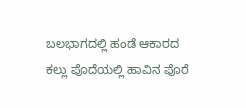ಬಲಭಾಗದಲ್ಲಿ ಹಂಡೆ ಆಕಾರದ ಕಲ್ಲು ಪೊದೆಯಲ್ಲಿ ಹಾವಿನ ಪೊರೆ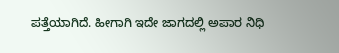ಪತ್ತೆಯಾಗಿದೆ. ಹೀಗಾಗಿ ಇದೇ ಜಾಗದಲ್ಲಿ ಅಪಾರ ನಿಧಿ‌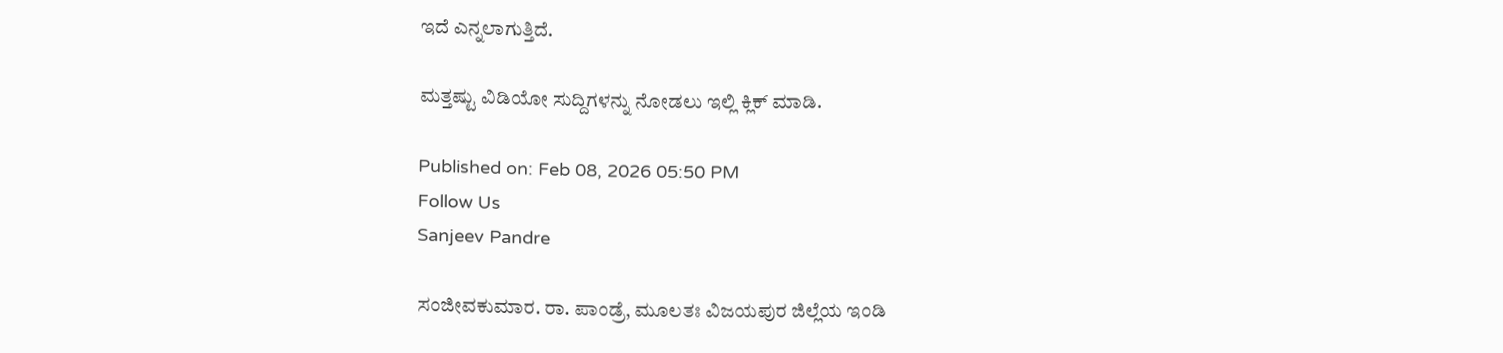ಇದೆ ಎನ್ನಲಾಗುತ್ತಿದೆ.

ಮತ್ತಷ್ಟು ವಿಡಿಯೋ ಸುದ್ದಿಗಳನ್ನು ನೋಡಲು ಇಲ್ಲಿ ಕ್ಲಿಕ್ ಮಾಡಿ.

Published on: Feb 08, 2026 05:50 PM
Follow Us
Sanjeev Pandre

ಸಂಜೀವಕುಮಾರ. ರಾ. ಪಾಂಡ್ರೆ, ಮೂಲತಃ ವಿಜಯಪುರ ಜಿಲ್ಲೆಯ ಇಂಡಿ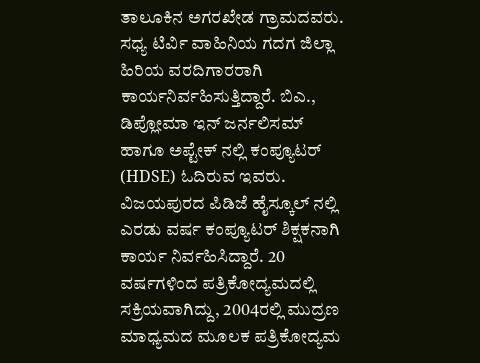ತಾಲೂಕಿನ ಅಗರಖೇಡ ಗ್ರಾಮದವರು. ಸಧ್ಯ ಟಿರ್ವಿ ವಾಹಿನಿಯ ಗದಗ ಜಿಲ್ಲಾ ಹಿರಿಯ ವರದಿಗಾರರಾಗಿ ಕಾರ್ಯನಿರ್ವಹಿಸುತ್ತಿದ್ದಾರೆ. ಬಿಎ., ಡಿಪ್ಲೋಮಾ ಇನ್ ಜರ್ನಲಿಸಮ್ ಹಾಗೂ ಅಪ್ಟೇಕ್ ನಲ್ಲಿ ಕಂಪ್ಯೂಟರ್ (HDSE) ಓದಿರುವ ಇವರು. ವಿಜಯಪುರದ‌‌ ಪಿಡಿಜೆ ಹೈಸ್ಕೂಲ್ ನಲ್ಲಿ ಎರಡು ವರ್ಷ ಕಂಪ್ಯೂಟರ್ ಶಿಕ್ಷಕನಾಗಿ ಕಾರ್ಯ ನಿರ್ವಹಿಸಿದ್ದಾರೆ. 20 ವರ್ಷಗಳಿಂದ ಪತ್ರಿಕೋದ್ಯಮದಲ್ಲಿ ಸಕ್ರಿಯವಾಗಿದ್ದು, 2004ರಲ್ಲಿ ಮುದ್ರಣ ಮಾಧ್ಯಮದ‌ ಮೂಲಕ ಪತ್ರಿಕೋದ್ಯಮ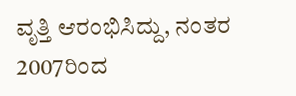ವೃತ್ತಿ ಆರಂಭಿಸಿದ್ದು, ನಂತರ 2007ರಿಂದ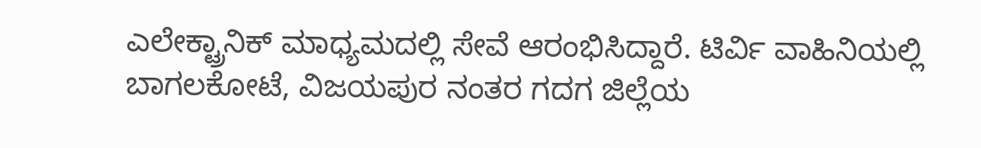ಎಲೇಕ್ಟ್ರಾನಿಕ್‌ ಮಾಧ್ಯಮದಲ್ಲಿ ಸೇವೆ ಆರಂಭಿಸಿದ್ದಾರೆ. ಟಿರ್ವಿ ವಾಹಿನಿಯಲ್ಲಿ ಬಾಗಲಕೋಟೆ, ವಿಜಯಪುರ ನಂತರ ಗದಗ ಜಿಲ್ಲೆಯ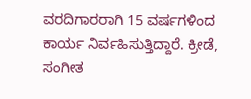ವರದಿಗಾರರಾಗಿ 15 ವರ್ಷಗಳಿಂದ ಕಾರ್ಯ ನಿರ್ವಹಿಸುತ್ತಿದ್ದಾರೆ. ಕ್ರೀಡೆ, ಸಂಗೀತ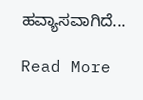ಹವ್ಯಾಸವಾಗಿದೆ...

Read More